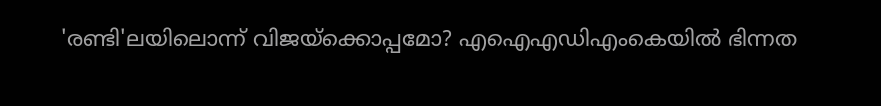'രണ്ടി'ലയിലൊന്ന് വിജയ്‌ക്കൊപ്പമോ? എഐഎഡിഎംകെയിൽ ഭിന്നത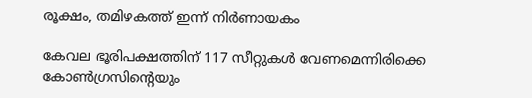രൂക്ഷം, തമിഴകത്ത് ഇന്ന് നിര്‍ണായകം

കേവല ഭൂരിപക്ഷത്തിന് 117 സീറ്റുകള്‍ വേണമെന്നിരിക്കെ കോണ്‍ഗ്രസിന്റെയും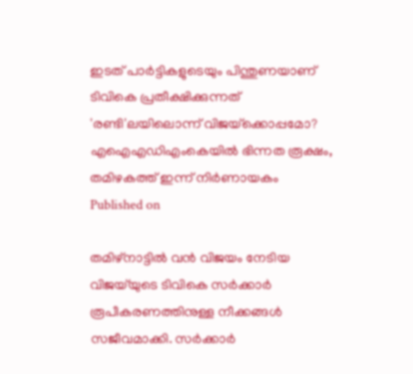ഇടത് പാര്‍ട്ടികളുടെയും പിന്തുണയാണ് ടിവികെ പ്രതീക്ഷിക്കുന്നത്
'രണ്ടി'ലയിലൊന്ന് വിജയ്‌ക്കൊപ്പമോ? എഐഎഡിഎംകെയിൽ ഭിന്നത രൂക്ഷം, തമിഴകത്ത് ഇന്ന് നിര്‍ണായകം
Published on

തമിഴ്‌നാട്ടില്‍ വന്‍ വിജയം നേടിയ വിജയ്‌യുടെ ടിവികെ സര്‍ക്കാര്‍ രൂപീകരണത്തിനുള്ള നീക്കങ്ങള്‍ സജീവമാക്കി. സര്‍ക്കാര്‍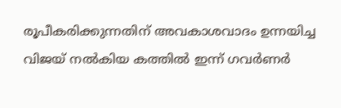രൂപീകരിക്കുന്നതിന് അവകാശവാദം ഉന്നയിച്ച വിജയ് നല്‍കിയ കത്തില്‍ ഇന്ന് ഗവര്‍ണര്‍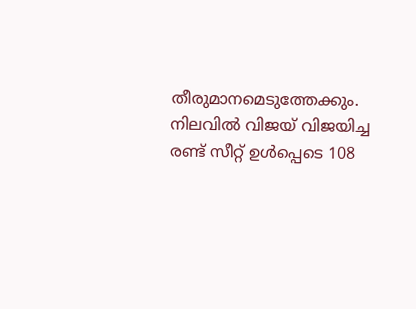തീരുമാനമെടുത്തേക്കും. നിലവില്‍ വിജയ് വിജയിച്ച രണ്ട് സീറ്റ് ഉള്‍പ്പെടെ 108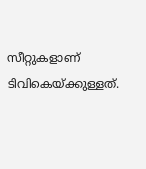സീറ്റുകളാണ് ടിവികെയ്ക്കുള്ളത്.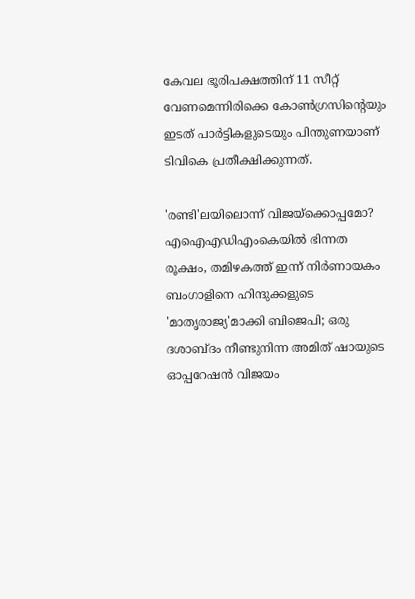കേവല ഭൂരിപക്ഷത്തിന് 11 സീറ്റ് വേണമെന്നിരിക്കെ കോണ്‍ഗ്രസിന്റെയും ഇടത് പാര്‍ട്ടികളുടെയും പിന്തുണയാണ് ടിവികെ പ്രതീക്ഷിക്കുന്നത്.

'രണ്ടി'ലയിലൊന്ന് വിജയ്‌ക്കൊപ്പമോ? എഐഎഡിഎംകെയിൽ ഭിന്നത രൂക്ഷം, തമിഴകത്ത് ഇന്ന് നിര്‍ണായകം
ബംഗാളിനെ ഹിന്ദുക്കളുടെ 'മാതൃരാജ്യ'മാക്കി ബിജെപി; ഒരു ദശാബ്ദം നീണ്ടുനിന്ന അമിത് ഷായുടെ ഓപ്പറേഷന്‍ വിജയം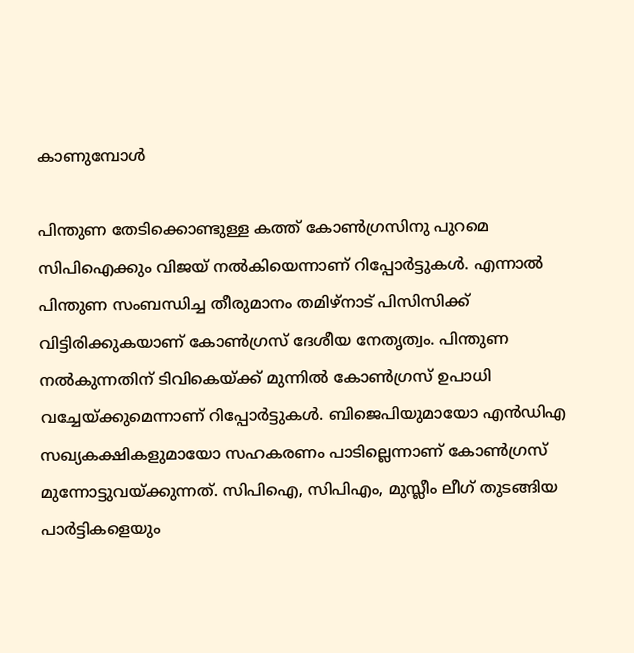കാണുമ്പോള്‍

പിന്തുണ തേടിക്കൊണ്ടുള്ള കത്ത് കോൺഗ്രസിനു പുറമെ സിപിഐക്കും വിജയ് നല്‍കിയെന്നാണ് റിപ്പോര്‍ട്ടുകള്‍. എന്നാല്‍ പിന്തുണ സംബന്ധിച്ച തീരുമാനം തമിഴ്‌നാട് പിസിസിക്ക് വിട്ടിരിക്കുകയാണ് കോണ്‍ഗ്രസ് ദേശീയ നേതൃത്വം. പിന്തുണ നല്‍കുന്നതിന് ടിവികെയ്ക്ക് മുന്നില്‍ കോണ്‍ഗ്രസ് ഉപാധി വച്ചേയ്ക്കുമെന്നാണ് റിപ്പോര്‍ട്ടുകള്‍. ബിജെപിയുമായോ എന്‍ഡിഎ സഖ്യകക്ഷികളുമായോ സഹകരണം പാടില്ലെന്നാണ് കോണ്‍ഗ്രസ് മുന്നോട്ടുവയ്ക്കുന്നത്. സിപിഐ, സിപിഎം, മുസ്ലീം ലീഗ് തുടങ്ങിയ പാര്‍ട്ടികളെയും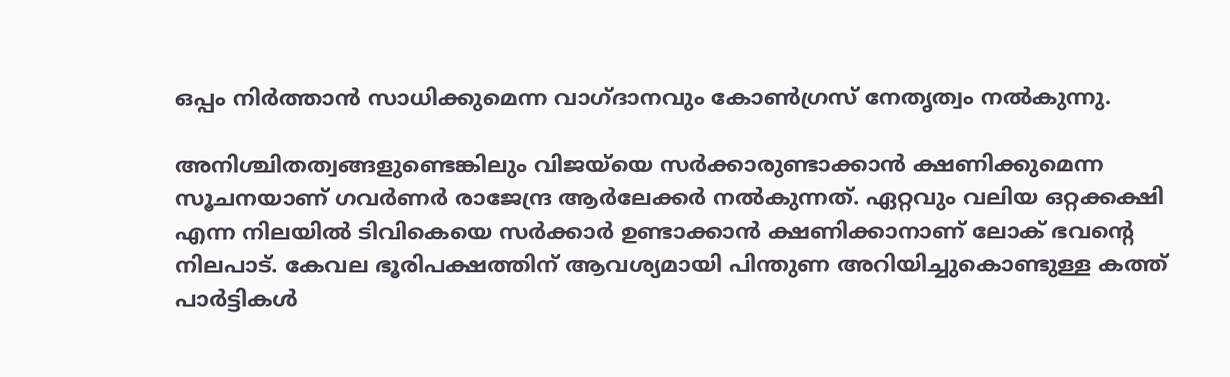ഒപ്പം നിര്‍ത്താന്‍ സാധിക്കുമെന്ന വാഗ്ദാനവും കോണ്‍ഗ്രസ് നേതൃത്വം നല്‍കുന്നു.

അനിശ്ചിതത്വങ്ങളുണ്ടെങ്കിലും വിജയ്‌യെ സര്‍ക്കാരുണ്ടാക്കാന്‍ ക്ഷണിക്കുമെന്ന സൂചനയാണ് ഗവര്‍ണര്‍ രാജേന്ദ്ര ആര്‍ലേക്കര്‍ നല്‍കുന്നത്. ഏറ്റവും വലിയ ഒറ്റക്കക്ഷി എന്ന നിലയില്‍ ടിവികെയെ സര്‍ക്കാര്‍ ഉണ്ടാക്കാന്‍ ക്ഷണിക്കാനാണ് ലോക് ഭവന്റെ നിലപാട്. കേവല ഭൂരിപക്ഷത്തിന് ആവശ്യമായി പിന്തുണ അറിയിച്ചുകൊണ്ടുള്ള കത്ത് പാര്‍ട്ടികള്‍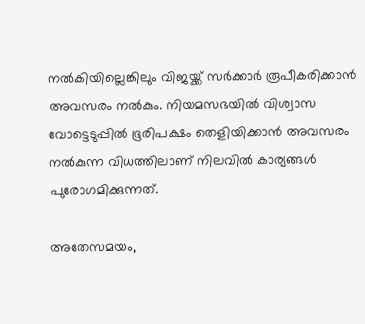നല്‍കിയില്ലെങ്കിലും വിജയ്ക്ക് സര്‍ക്കാര്‍ രൂപീകരിക്കാന്‍ അവസരം നല്‍കും. നിയമസഭയില്‍ വിശ്വാസ വോട്ടെടുപ്പില്‍ ഭൂരിപക്ഷം തെളിയിക്കാന്‍ അവസരം നല്‍കുന്ന വിധത്തിലാണ് നിലവില്‍ കാര്യങ്ങള്‍ പുരോഗമിക്കുന്നത്.

അതേസമയം,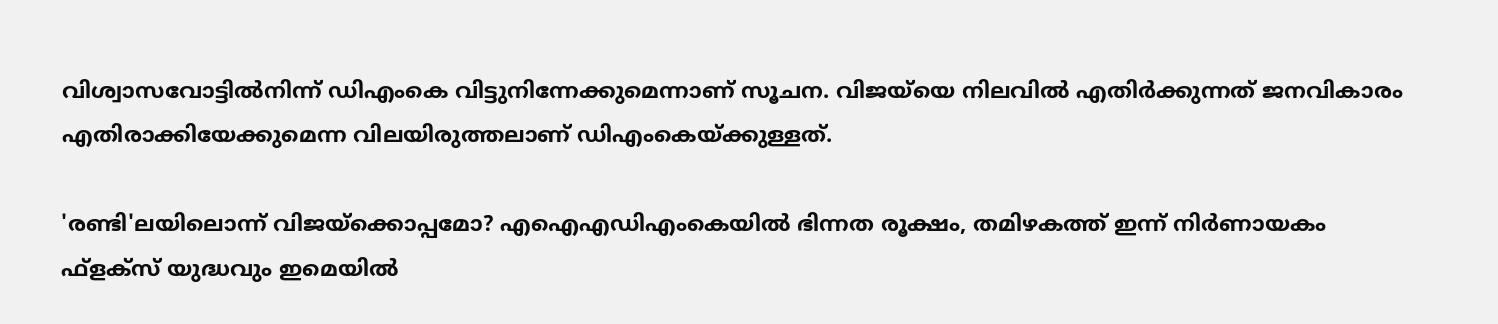വിശ്വാസവോട്ടില്‍നിന്ന് ഡിഎംകെ വിട്ടുനിന്നേക്കുമെന്നാണ് സൂചന. വിജയ്‌യെ നിലവില്‍ എതിര്‍ക്കുന്നത് ജനവികാരം എതിരാക്കിയേക്കുമെന്ന വിലയിരുത്തലാണ് ഡിഎംകെയ്ക്കുള്ളത്.

'രണ്ടി'ലയിലൊന്ന് വിജയ്‌ക്കൊപ്പമോ? എഐഎഡിഎംകെയിൽ ഭിന്നത രൂക്ഷം, തമിഴകത്ത് ഇന്ന് നിര്‍ണായകം
ഫ്ളക്സ് യുദ്ധവും ഇമെയില്‍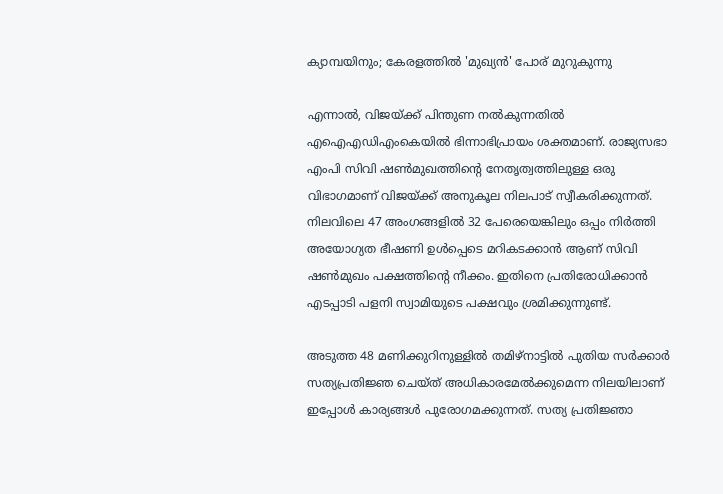ക്യാമ്പയിനും; കേരളത്തില്‍ 'മുഖ്യന്‍' പോര് മുറുകുന്നു

എന്നാല്‍, വിജയ്ക്ക് പിന്തുണ നല്‍കുന്നതില്‍ എഐഎഡിഎംകെയില്‍ ഭിന്നാഭിപ്രായം ശക്തമാണ്. രാജ്യസഭാ എംപി സിവി ഷണ്‍മുഖത്തിന്റെ നേതൃത്വത്തിലുള്ള ഒരു വിഭാഗമാണ് വിജയ്ക്ക് അനുകൂല നിലപാട് സ്വീകരിക്കുന്നത്. നിലവിലെ 47 അംഗങ്ങളില്‍ 32 പേരെയെങ്കിലും ഒപ്പം നിര്‍ത്തി അയോഗ്യത ഭീഷണി ഉള്‍പ്പെടെ മറികടക്കാന്‍ ആണ് സിവി ഷണ്‍മുഖം പക്ഷത്തിന്റെ നീക്കം. ഇതിനെ പ്രതിരോധിക്കാന്‍ എടപ്പാടി പളനി സ്വാമിയുടെ പക്ഷവും ശ്രമിക്കുന്നുണ്ട്.

അടുത്ത 48 മണിക്കുറിനുള്ളില്‍ തമിഴ്‌നാട്ടില്‍ പുതിയ സര്‍ക്കാര്‍ സത്യപ്രതിജ്ഞ ചെയ്ത് അധികാരമേല്‍ക്കുമെന്ന നിലയിലാണ് ഇപ്പോള്‍ കാര്യങ്ങള്‍ പുരോഗമക്കുന്നത്. സത്യ പ്രതിജ്ഞാ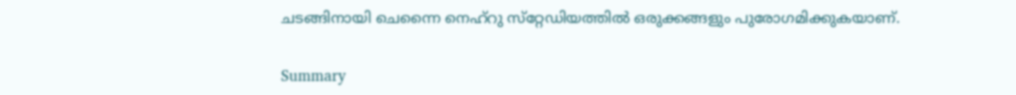ചടങ്ങിനായി ചെന്നൈ നെഹ്‌റു സ്‌റ്റേഡിയത്തില്‍ ഒരുക്കങ്ങളും പുരോഗമിക്കുകയാണ്.

Summary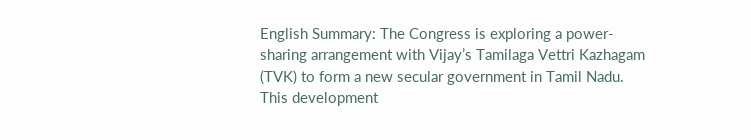English Summary: The Congress is exploring a power-sharing arrangement with Vijay’s Tamilaga Vettri Kazhagam (TVK) to form a new secular government in Tamil Nadu. This development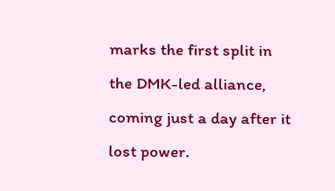marks the first split in the DMK-led alliance, coming just a day after it lost power.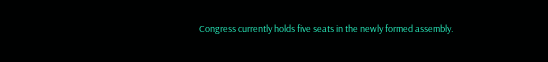Congress currently holds five seats in the newly formed assembly.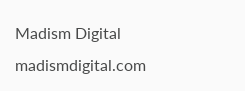Madism Digital
madismdigital.com